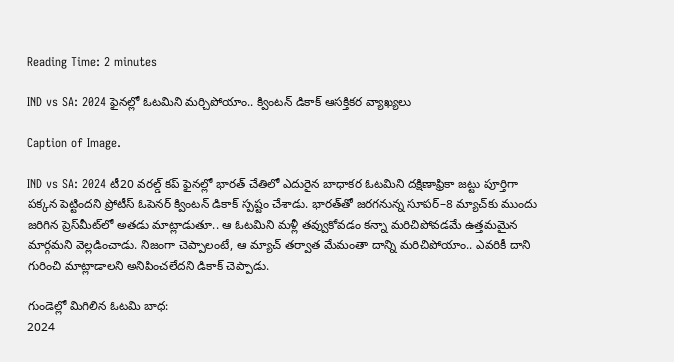Reading Time: 2 minutes

IND vs SA: 2024 ఫైనల్లో ఓటమిని మర్చిపోయాం.. క్వింటన్ డికాక్ ఆసక్తికర వ్యాఖ్యలు

Caption of Image.

IND vs SA: 2024 టీ20 వరల్డ్ కప్ ఫైనల్లో భారత్ చేతిలో ఎదురైన బాధాకర ఓటమిని దక్షిణాఫ్రికా జట్టు పూర్తిగా పక్కన పెట్టిందని ప్రోటీస్ ఓపెనర్ క్వింటన్ డికాక్ స్పష్టం చేశాడు. భారత్‌తో జరగనున్న సూపర్–8 మ్యాచ్‌కు ముందు జరిగిన ప్రెస్‌మీట్‌లో అతడు మాట్లాడుతూ.. ఆ ఓటమిని మళ్లీ తవ్వుకోవడం కన్నా మరిచిపోవడమే ఉత్తమమైన మార్గమని వెల్లడించాడు. నిజంగా చెప్పాలంటే, ఆ మ్యాచ్ తర్వాత మేమంతా దాన్ని మరిచిపోయాం.. ఎవరికీ దాని గురించి మాట్లాడాలని అనిపించలేదని డికాక్ చెప్పాడు.

గుండెల్లో మిగిలిన ఓటమి బాధ:
2024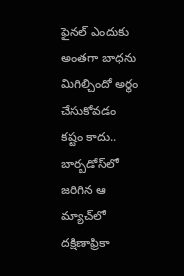ఫైనల్ ఎందుకు అంతగా బాధను మిగిల్చిందో అర్థం చేసుకోవడం కష్టం కాదు.. బార్బడోస్‌లో జరిగిన ఆ మ్యాచ్‌లో దక్షిణాఫ్రికా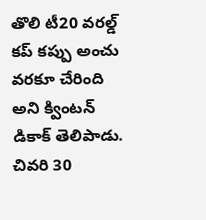తొలి టీ20 వరల్డ్ కప్ కప్పు అంచు వరకూ చేరింది అని క్వింటన్ డికాక్ తెలిపాడు. చివరి 30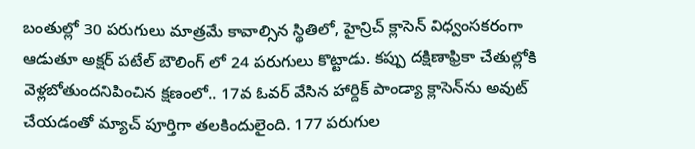బంతుల్లో 30 పరుగులు మాత్రమే కావాల్సిన స్థితిలో, హైన్రిచ్ క్లాసెన్ విధ్వంసకరంగా ఆడుతూ అక్షర్ పటేల్ బౌలింగ్ లో 24 పరుగులు కొట్టాడు. కప్పు దక్షిణాఫ్రికా చేతుల్లోకి వెళ్లబోతుందనిపించిన క్షణంలో.. 17వ ఓవర్‌ వేసిన హార్దిక్ పాండ్యా క్లాసెన్‌ను అవుట్ చేయడంతో మ్యాచ్ పూర్తిగా తలకిందులైంది. 177 పరుగుల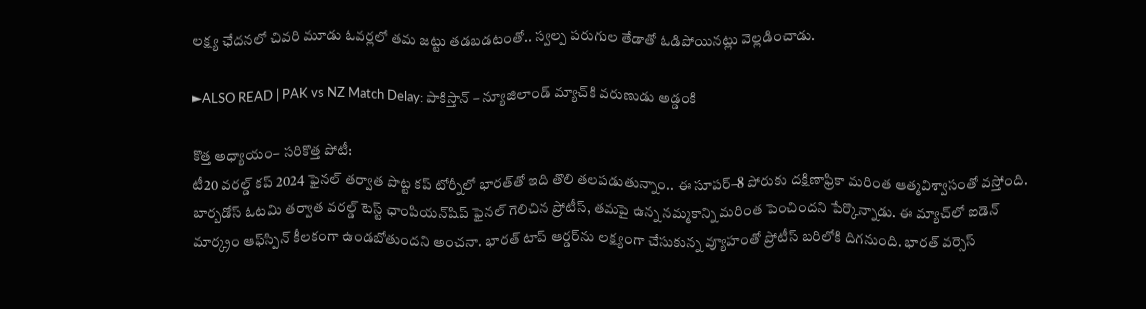లక్ష్య ఛేదనలో చివరి మూడు ఓవర్లలో తమ జట్టు తడబడటంతో.. స్వల్ప పరుగుల తేడాతో ఓడిపోయినట్లు వెల్లడించాడు.

►ALSO READ | PAK vs NZ Match Delay: పాకిస్తాన్ – న్యూజిలాండ్ మ్యాచ్‌కి వరుణుడు అడ్డంకి

కొత్త అధ్యాయం– సరికొత్త పోటీ:
టీ20 వరల్డ్ కప్ 2024 ఫైనల్ తర్వాత పొట్ట కప్‌ టోర్నీలో భారత్‌తో ఇది తొలి తలపడుతున్నాం.. ఈ సూపర్–8 పోరుకు దక్షిణాఫ్రికా మరింత ఆత్మవిశ్వాసంతో వస్తోంది. బార్బడోస్ ఓటమి తర్వాత వరల్డ్ టెస్ట్ ఛాంపియన్‌షిప్ ఫైనల్ గెలిచిన ప్రోటీస్, తమపై ఉన్న నమ్మకాన్ని మరింత పెంచిందని పేర్కొన్నాడు. ఈ మ్యాచ్‌లో ఐడెన్ మార్క్రం ఆఫ్‌స్పిన్ కీలకంగా ఉండబోతుందని అంచనా. భారత్ టాప్ ఆర్డర్‌ను లక్ష్యంగా చేసుకున్న వ్యూహంతో ప్రోటీస్ బరిలోకి దిగనుంది. భారత్ వర్సెస్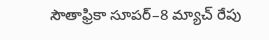సౌతాఫ్రికా సూపర్–8 మ్యాచ్ రేపు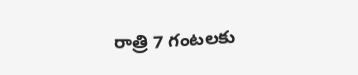రాత్రి 7 గంటలకు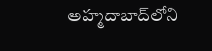అహ్మదాబాద్‌లోని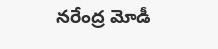నరేంద్ర మోడీ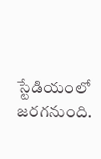స్టేడియంలో జరగనుంది.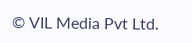© VIL Media Pvt Ltd.